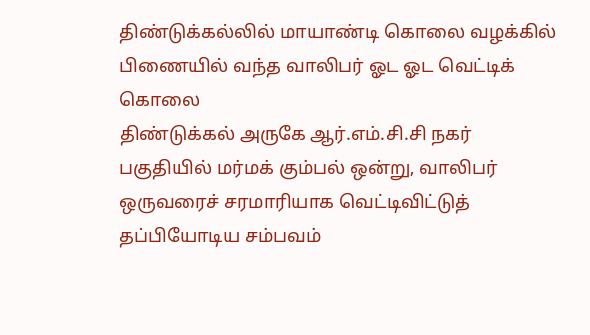திண்டுக்கல்லில் மாயாண்டி கொலை வழக்கில் பிணையில் வந்த வாலிபர் ஓட ஓட வெட்டிக் கொலை
திண்டுக்கல் அருகே ஆர்.எம்.சி.சி நகர் பகுதியில் மர்மக் கும்பல் ஒன்று, வாலிபர் ஒருவரைச் சரமாரியாக வெட்டிவிட்டுத் தப்பியோடிய சம்பவம்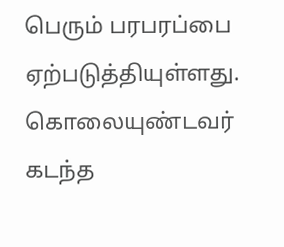பெரும் பரபரப்பை ஏற்படுத்தியுள்ளது. கொலையுண்டவர் கடந்த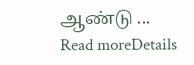ஆண்டு ...
Read moreDetails